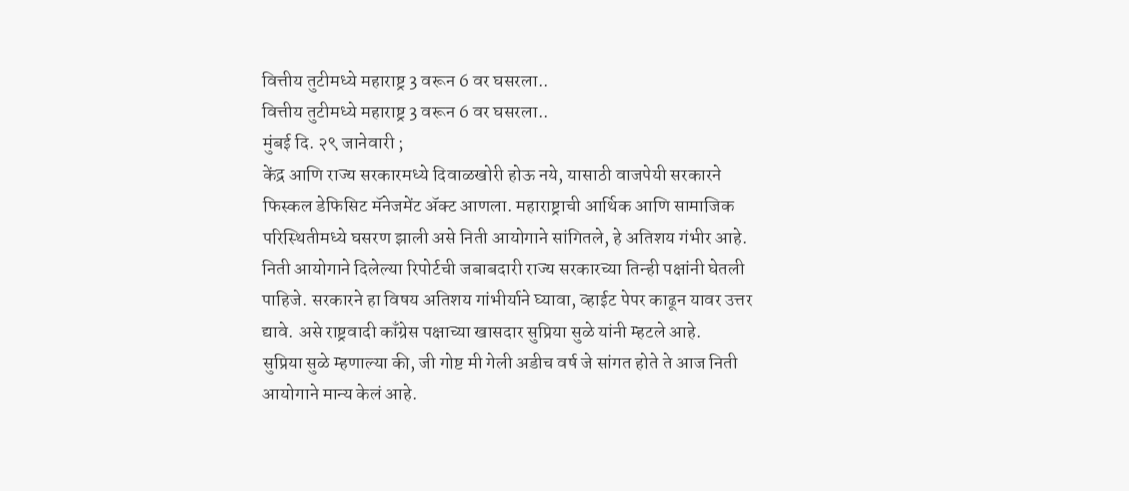वित्तीय तुटीमध्ये महाराष्ट्र 3 वरून 6 वर घसरला..
वित्तीय तुटीमध्ये महाराष्ट्र 3 वरून 6 वर घसरला..
मुंबई दि. २९ जानेवारी ;
केंद्र आणि राज्य सरकारमध्ये दिवाळखोरी होऊ नये, यासाठी वाजपेयी सरकारने फिस्कल डेफिसिट मॅनेजमेंट ॲक्ट आणला. महाराष्ट्राची आर्थिक आणि सामाजिक परिस्थितीमध्ये घसरण झाली असे निती आयोगाने सांगितले, हे अतिशय गंभीर आहे. निती आयोगाने दिलेल्या रिपोर्टची जबाबदारी राज्य सरकारच्या तिन्ही पक्षांनी घेतली पाहिजे. सरकारने हा विषय अतिशय गांभीर्याने घ्यावा, व्हाईट पेपर काढून यावर उत्तर द्यावे. असे राष्ट्रवादी काँग्रेस पक्षाच्या खासदार सुप्रिया सुळे यांनी म्हटले आहे.
सुप्रिया सुळे म्हणाल्या की, जी गोष्ट मी गेली अडीच वर्ष जे सांगत होते ते आज निती आयोगाने मान्य केलं आहे.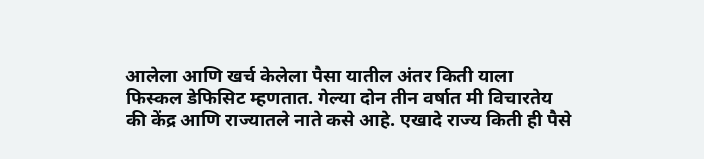आलेला आणि खर्च केलेला पैसा यातील अंतर किती याला फिस्कल डेफिसिट म्हणतात. गेल्या दोन तीन वर्षात मी विचारतेय की केंद्र आणि राज्यातले नाते कसे आहे. एखादे राज्य किती ही पैसे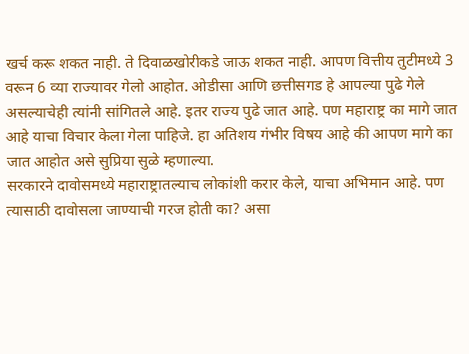खर्च करू शकत नाही. ते दिवाळखोरीकडे जाऊ शकत नाही. आपण वित्तीय तुटीमध्ये 3 वरून 6 व्या राज्यावर गेलो आहोत. ओडीसा आणि छत्तीसगड हे आपल्या पुढे गेले असल्याचेही त्यांनी सांगितले आहे. इतर राज्य पुढे जात आहे. पण महाराष्ट्र का मागे जात आहे याचा विचार केला गेला पाहिजे. हा अतिशय गंभीर विषय आहे की आपण मागे का जात आहोत असे सुप्रिया सुळे म्हणाल्या.
सरकारने दावोसमध्ये महाराष्ट्रातल्याच लोकांशी करार केले, याचा अभिमान आहे. पण त्यासाठी दावोसला जाण्याची गरज होती का? असा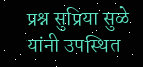प्रश्न सुप्रिया सुळे यांनी उपस्थित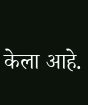केला आहे.